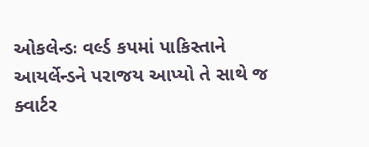ઓકલેન્ડઃ વર્લ્ડ કપમાં પાકિસ્તાને આયર્લેન્ડને પરાજય આપ્યો તે સાથે જ ક્વાર્ટર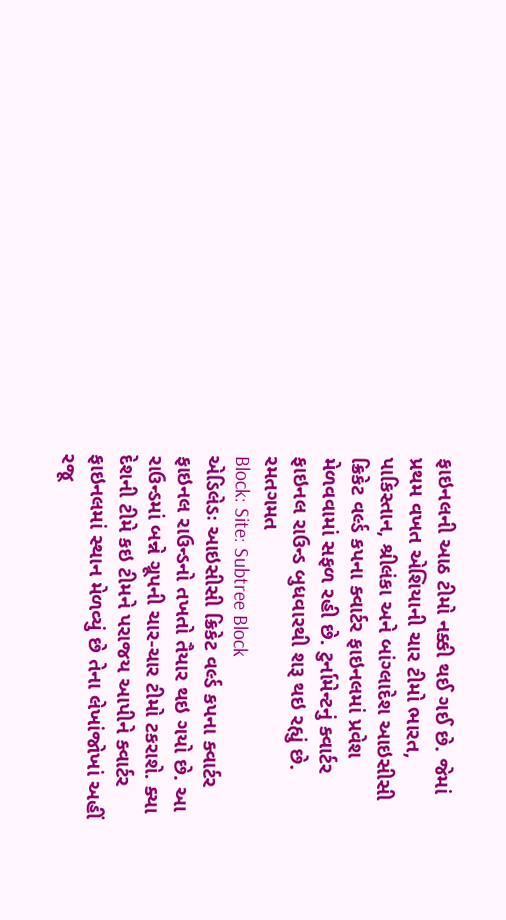ફાઇનલની આઠ ટીમો નક્કી થઈ ગઈ છે. જેમાં પ્રથમ વખત એશિયાની ચાર ટીમો ભારત, પાકિસ્તાન, શ્રીલંકા અને બાંગ્લાદેશ આઇસીસી ક્રિકેટ વર્લ્ડ કપના ક્વાર્ટર ફાઇનલમાં પ્રવેશ મેળવવામાં સફળ રહી છે. ટુર્નામેન્ટનું ક્વાર્ટર ફાઇનલ રાઉન્ડ બુધવારથી શરૂ થઇ રહ્યું છે.
રમતગમત
Block: Site: Subtree Block
એડિલેડઃ આઇસીસી ક્રિકેટ વર્લ્ડ કપના ક્વાર્ટર ફાઇનલ રાઉન્ડનો તખતો તૈયાર થઇ ગયો છે. આ રાઉન્ડમાં બન્ને ગ્રૂપની ચાર-ચાર ટીમો ટકરાશે. ક્યા દેશની ટીમે કઇ ટીમને પરાજય આપીને ક્વાર્ટર ફાઇનલમાં સ્થાન મેળવ્યું છે તેના લેખાંજોખાં અહીં રજૂ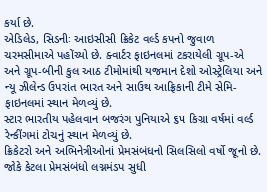કર્યા છે.
એડિલેડ, સિડનીઃ આઇસીસી ક્રિકેટ વર્લ્ડ કપનો જુવાળ ચરમસીમાએ પહોંચ્યો છે. ક્વાર્ટર ફાઇનલમાં ટકરાયેલી ગ્રૂપ-એ અને ગ્રૂપ-બીની કુલ આઠ ટીમોમાંથી યજમાન દેશો ઓસ્ટ્રેલિયા અને ન્યૂ ઝીલેન્ડ ઉપરાંત ભારત અને સાઉથ આફ્રિકાની ટીમે સેમિ-ફાઇનલમાં સ્થાન મેળવ્યું છે.
સ્ટાર ભારતીય પહેલવાન બજરંગ પુનિયાએ ૬૫ કિગ્રા વર્ષમાં વર્લ્ડ રેન્કીંગમાં ટોચનું સ્થાન મેળવ્યું છે.
ક્રિકેટરો અને અભિનેત્રીઓનાં પ્રેમસંબંધનો સિલસિલો વર્ષો જૂનો છે. જોકે કેટલા પ્રેમસંબંધો લગ્નમંડપ સુધી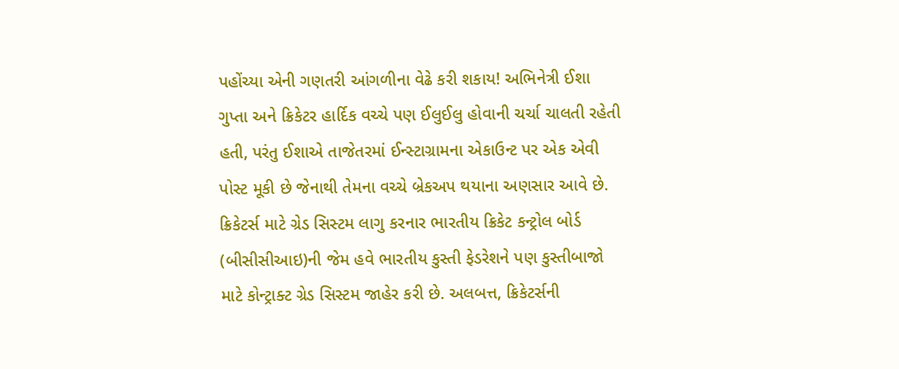પહોંચ્યા એની ગણતરી આંગળીના વેઢે કરી શકાય! અભિનેત્રી ઈશા ગુપ્તા અને ક્રિકેટર હાર્દિક વચ્ચે પણ ઈલુઈલુ હોવાની ચર્ચા ચાલતી રહેતી હતી, પરંતુ ઈશાએ તાજેતરમાં ઈન્સ્ટાગ્રામના એકાઉન્ટ પર એક એવી પોસ્ટ મૂકી છે જેનાથી તેમના વચ્ચે બ્રેકઅપ થયાના અણસાર આવે છે.
ક્રિકેટર્સ માટે ગ્રેડ સિસ્ટમ લાગુ કરનાર ભારતીય ક્રિકેટ કન્ટ્રોલ બોર્ડ (બીસીસીઆઇ)ની જેમ હવે ભારતીય કુસ્તી ફેડરેશને પણ કુસ્તીબાજો માટે કોન્ટ્રાક્ટ ગ્રેડ સિસ્ટમ જાહેર કરી છે. અલબત્ત, ક્રિકેટર્સની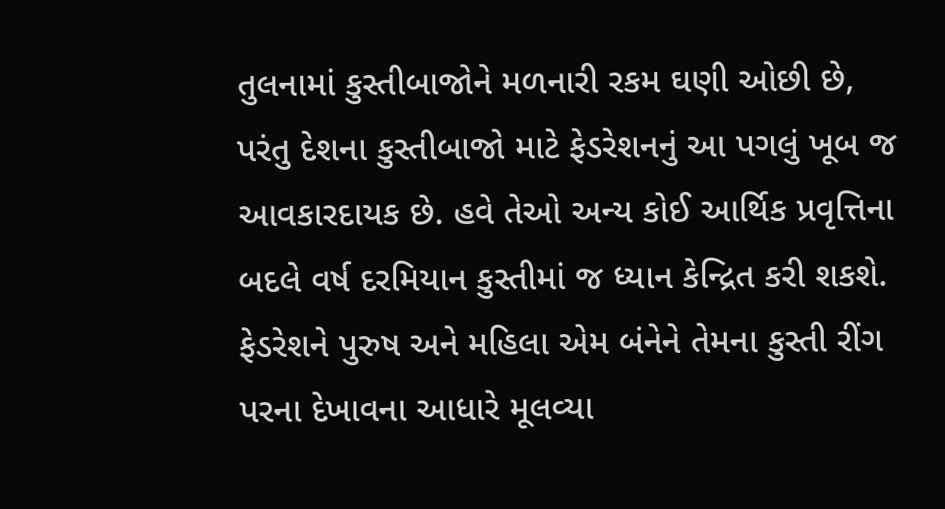તુલનામાં કુસ્તીબાજોને મળનારી રકમ ઘણી ઓછી છે, પરંતુ દેશના કુસ્તીબાજો માટે ફેડરેશનનું આ પગલું ખૂબ જ આવકારદાયક છે. હવે તેઓ અન્ય કોઈ આર્થિક પ્રવૃત્તિના બદલે વર્ષ દરમિયાન કુસ્તીમાં જ ધ્યાન કેન્દ્રિત કરી શકશે. ફેડરેશને પુરુષ અને મહિલા એમ બંનેને તેમના કુસ્તી રીંગ પરના દેખાવના આધારે મૂલવ્યા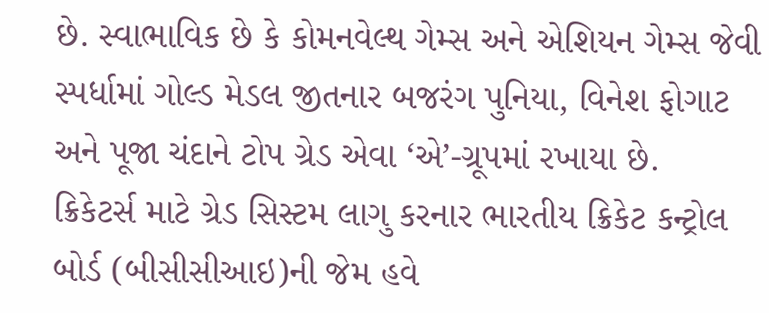છે. સ્વાભાવિક છે કે કોમનવેલ્થ ગેમ્સ અને એશિયન ગેમ્સ જેવી સ્પર્ધામાં ગોલ્ડ મેડલ જીતનાર બજરંગ પુનિયા, વિનેશ ફોગાટ અને પૂજા ચંદાને ટોપ ગ્રેડ એવા ‘એ’-ગ્રૂપમાં રખાયા છે.
ક્રિકેટર્સ માટે ગ્રેડ સિસ્ટમ લાગુ કરનાર ભારતીય ક્રિકેટ કન્ટ્રોલ બોર્ડ (બીસીસીઆઇ)ની જેમ હવે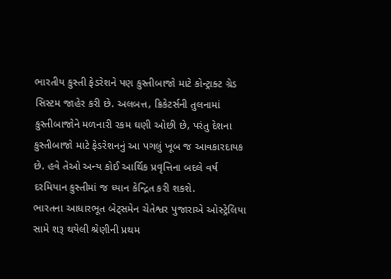ભારતીય કુસ્તી ફેડરેશને પણ કુસ્તીબાજો માટે કોન્ટ્રાક્ટ ગ્રેડ સિસ્ટમ જાહેર કરી છે. અલબત્ત, ક્રિકેટર્સની તુલનામાં કુસ્તીબાજોને મળનારી રકમ ઘણી ઓછી છે, પરંતુ દેશના કુસ્તીબાજો માટે ફેડરેશનનું આ પગલું ખૂબ જ આવકારદાયક છે. હવે તેઓ અન્ય કોઈ આર્થિક પ્રવૃત્તિના બદલે વર્ષ દરમિયાન કુસ્તીમાં જ ધ્યાન કેન્દ્રિત કરી શકશે.
ભારતના આધારભૂત બેટ્સમેન ચેતેશ્વર પુજારાએ ઓસ્ટ્રેલિયા સામે શરૂ થયેલી શ્રેણીની પ્રથમ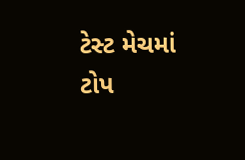ટેસ્ટ મેચમાં ટોપ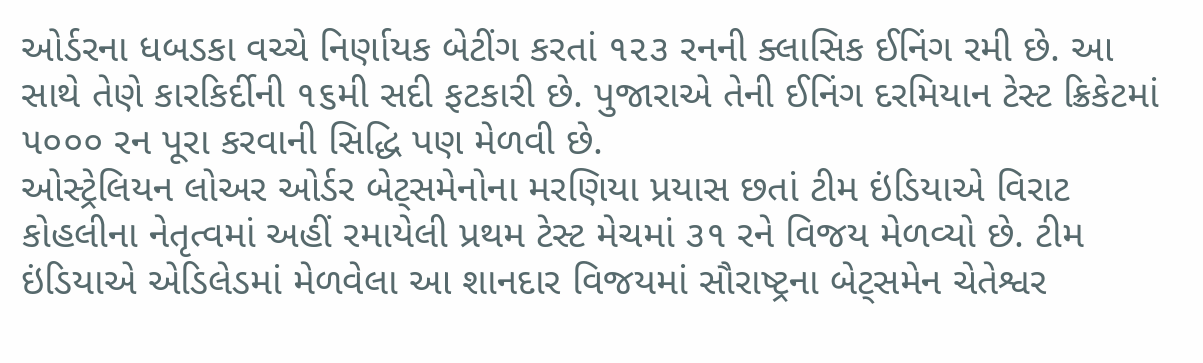ઓર્ડરના ધબડકા વચ્ચે નિર્ણાયક બેટીંગ કરતાં ૧૨૩ રનની ક્લાસિક ઈનિંગ રમી છે. આ સાથે તેણે કારકિર્દીની ૧૬મી સદી ફટકારી છે. પુજારાએ તેની ઈનિંગ દરમિયાન ટેસ્ટ ક્રિકેટમાં ૫૦૦૦ રન પૂરા કરવાની સિદ્ધિ પણ મેળવી છે.
ઓસ્ટ્રેલિયન લોઅર ઓર્ડર બેટ્સમેનોના મરણિયા પ્રયાસ છતાં ટીમ ઇંડિયાએ વિરાટ કોહલીના નેતૃત્વમાં અહીં રમાયેલી પ્રથમ ટેસ્ટ મેચમાં ૩૧ રને વિજય મેળવ્યો છે. ટીમ ઇંડિયાએ એડિલેડમાં મેળવેલા આ શાનદાર વિજયમાં સૌરાષ્ટ્રના બેટ્સમેન ચેતેશ્વર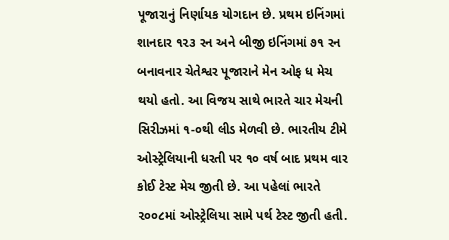પૂજારાનું નિર્ણાયક યોગદાન છે. પ્રથમ ઇનિંગમાં શાનદાર ૧૨૩ રન અને બીજી ઇનિંગમાં ૭૧ રન બનાવનાર ચેતેશ્વર પૂજારાને મેન ઓફ ધ મેચ થયો હતો. આ વિજય સાથે ભારતે ચાર મેચની સિરીઝમાં ૧-૦થી લીડ મેળવી છે. ભારતીય ટીમે ઓસ્ટ્રેલિયાની ધરતી પર ૧૦ વર્ષ બાદ પ્રથમ વાર કોઈ ટેસ્ટ મેચ જીતી છે. આ પહેલાં ભારતે ૨૦૦૮માં ઓસ્ટ્રેલિયા સામે પર્થ ટેસ્ટ જીતી હતી.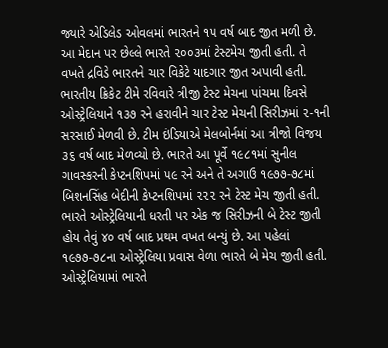જ્યારે એડિલેડ ઓવલમાં ભારતને ૧૫ વર્ષ બાદ જીત મળી છે. આ મેદાન પર છેલ્લે ભારતે ૨૦૦૩માં ટેસ્ટમેચ જીતી હતી. તે વખતે દ્રવિડે ભારતને ચાર વિકેટે યાદગાર જીત અપાવી હતી.
ભારતીય ક્રિકેટ ટીમે રવિવારે ત્રીજી ટેસ્ટ મેચના પાંચમા દિવસે ઓસ્ટ્રેલિયાને ૧૩૭ રને હરાવીને ચાર ટેસ્ટ મેચની સિરીઝમાં ૨-૧ની સરસાઈ મેળવી છે. ટીમ ઇંડિયાએ મેલબોર્નમાં આ ત્રીજો વિજય ૩૬ વર્ષ બાદ મેળવ્યો છે. ભારતે આ પૂર્વે ૧૯૮૧માં સુનીલ ગાવસ્કરની કેપ્ટનશિપમાં ૫૯ રને અને તે અગાઉ ૧૯૭૭-૭૮માં બિશનસિંહ બેદીની કેપ્ટનશિપમાં ૨૨૨ રને ટેસ્ટ મેચ જીતી હતી. ભારતે ઓસ્ટ્રેલિયાની ધરતી પર એક જ સિરીઝની બે ટેસ્ટ જીતી હોય તેવું ૪૦ વર્ષ બાદ પ્રથમ વખત બન્યું છે. આ પહેલાં ૧૯૭૭-૭૮ના ઓસ્ટ્રેલિયા પ્રવાસ વેળા ભારતે બે મેચ જીતી હતી. ઓસ્ટ્રેલિયામાં ભારતે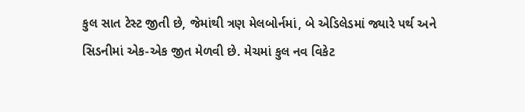કુલ સાત ટેસ્ટ જીતી છે, જેમાંથી ત્રણ મેલબોર્નમાં, બે એડિલેડમાં જ્યારે પર્થ અને સિડનીમાં એક-એક જીત મેળવી છે. મેચમાં કુલ નવ વિકેટ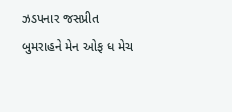ઝડપનાર જસપ્રીત બુમરાહને મેન ઓફ ધ મેચ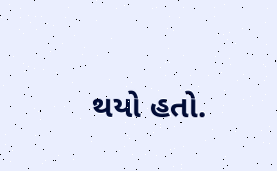થયો હતો.